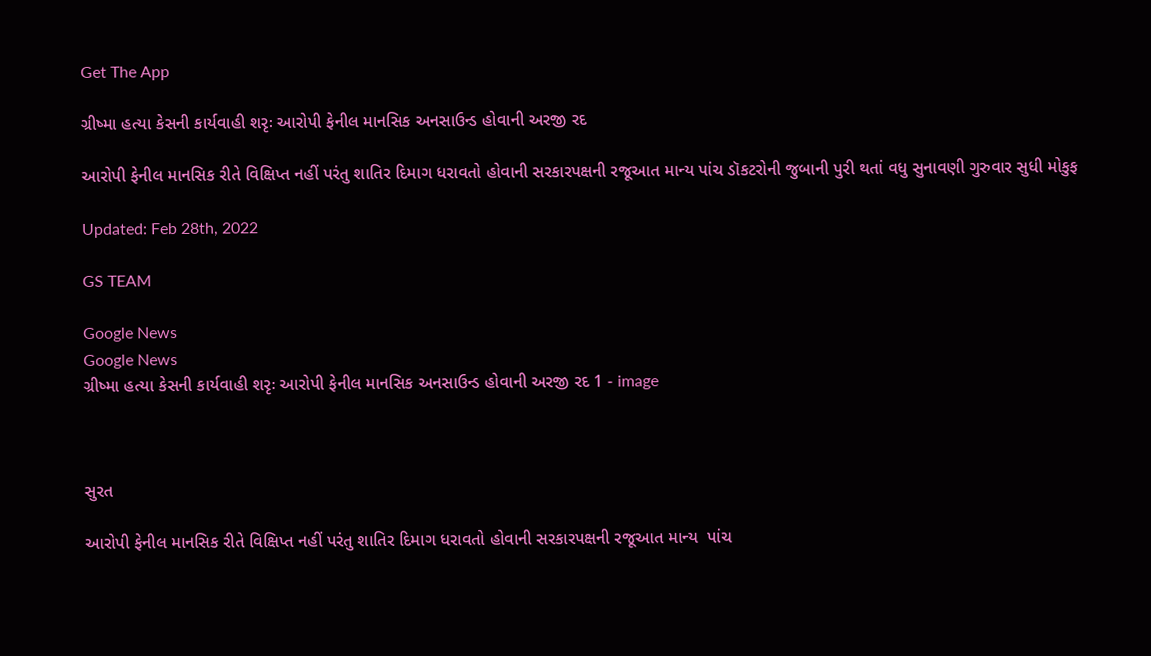Get The App

ગ્રીષ્મા હત્યા કેસની કાર્યવાહી શરૃઃ આરોપી ફેનીલ માનસિક અનસાઉન્ડ હોવાની અરજી રદ

આરોપી ફેનીલ માનસિક રીતે વિક્ષિપ્ત નહીં પરંતુ શાતિર દિમાગ ધરાવતો હોવાની સરકારપક્ષની રજૂઆત માન્ય પાંચ ડૉકટરોની જુબાની પુરી થતાં વધુ સુનાવણી ગુરુવાર સુધી મોકુફ

Updated: Feb 28th, 2022

GS TEAM

Google News
Google News
ગ્રીષ્મા હત્યા કેસની કાર્યવાહી શરૃઃ આરોપી ફેનીલ માનસિક અનસાઉન્ડ હોવાની અરજી રદ 1 - image



સુરત

આરોપી ફેનીલ માનસિક રીતે વિક્ષિપ્ત નહીં પરંતુ શાતિર દિમાગ ધરાવતો હોવાની સરકારપક્ષની રજૂઆત માન્ય  પાંચ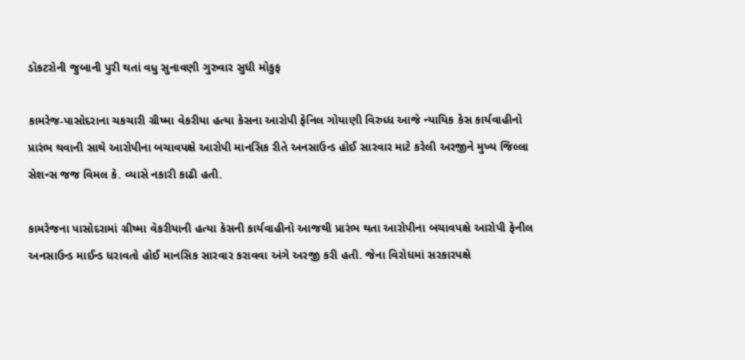ડૉકટરોની જુબાની પુરી થતાં વધુ સુનાવણી ગુરુવાર સુધી મોકુફ

કામરેજ-પાસોદરાના ચકચારી ગ્રીષ્મા વેકરીયા હત્યા કેસના આરોપી ફેનિલ ગોયાણી વિરુધ્ધ આજે ન્યાયિક કેસ કાર્યવાહીનો પ્રારંભ થવાની સાથે આરોપીના બચાવપક્ષે આરોપી માનસિક રીતે અનસાઉન્ડ હોઈ સારવાર માટે કરેલી અરજીને મુખ્ય જિલ્લા સેશન્સ જજ વિમલ કે. વ્યાસે નકારી કાઢી હતી.

કામરેજના પાસોદરામાં ગ્રીષ્મા વેકરીયાની હત્યા કેસની કાર્યવાહીનો આજથી પ્રારંભ થતા આરોપીના બચાવપક્ષે આરોપી ફેનીલ અનસાઉન્ડ માઈન્ડ ધરાવતો હોઈ માનસિક સારવાર કરાવવા અંગે અરજી કરી હતી. જેના વિરોધમાં સરકારપક્ષે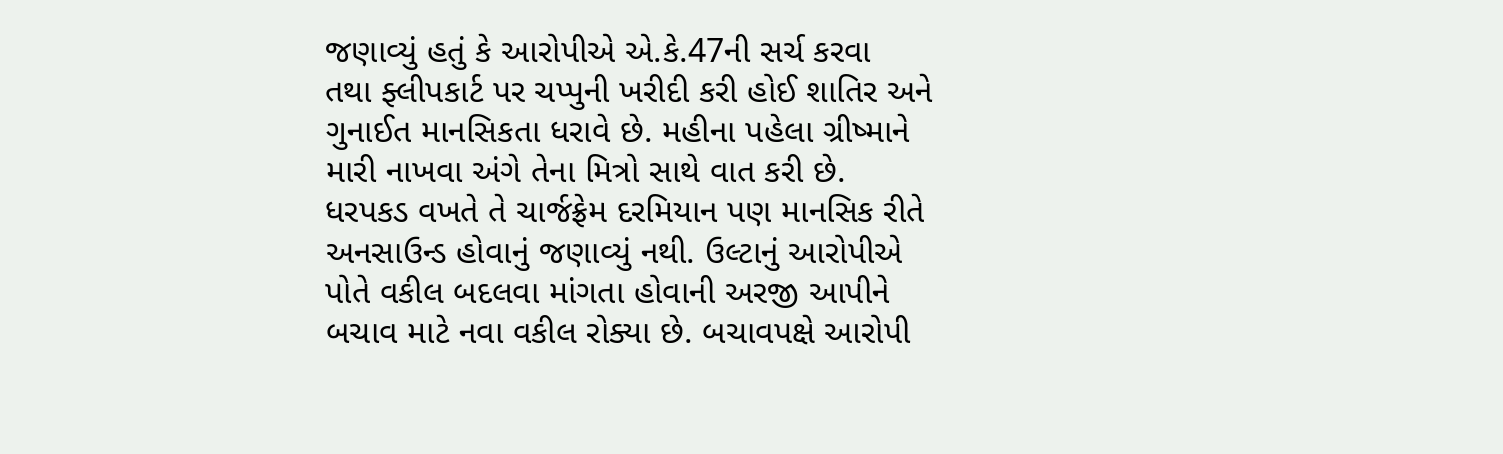જણાવ્યું હતું કે આરોપીએ એ.કે.47ની સર્ચ કરવા  તથા ફ્લીપકાર્ટ પર ચપ્પુની ખરીદી કરી હોઈ શાતિર અને ગુનાઈત માનસિકતા ધરાવે છે. મહીના પહેલા ગ્રીષ્માને મારી નાખવા અંગે તેના મિત્રો સાથે વાત કરી છે. ધરપકડ વખતે તે ચાર્જફ્રેમ દરમિયાન પણ માનસિક રીતે અનસાઉન્ડ હોવાનું જણાવ્યું નથી. ઉલ્ટાનું આરોપીએ પોતે વકીલ બદલવા માંગતા હોવાની અરજી આપીને બચાવ માટે નવા વકીલ રોક્યા છે. બચાવપક્ષે આરોપી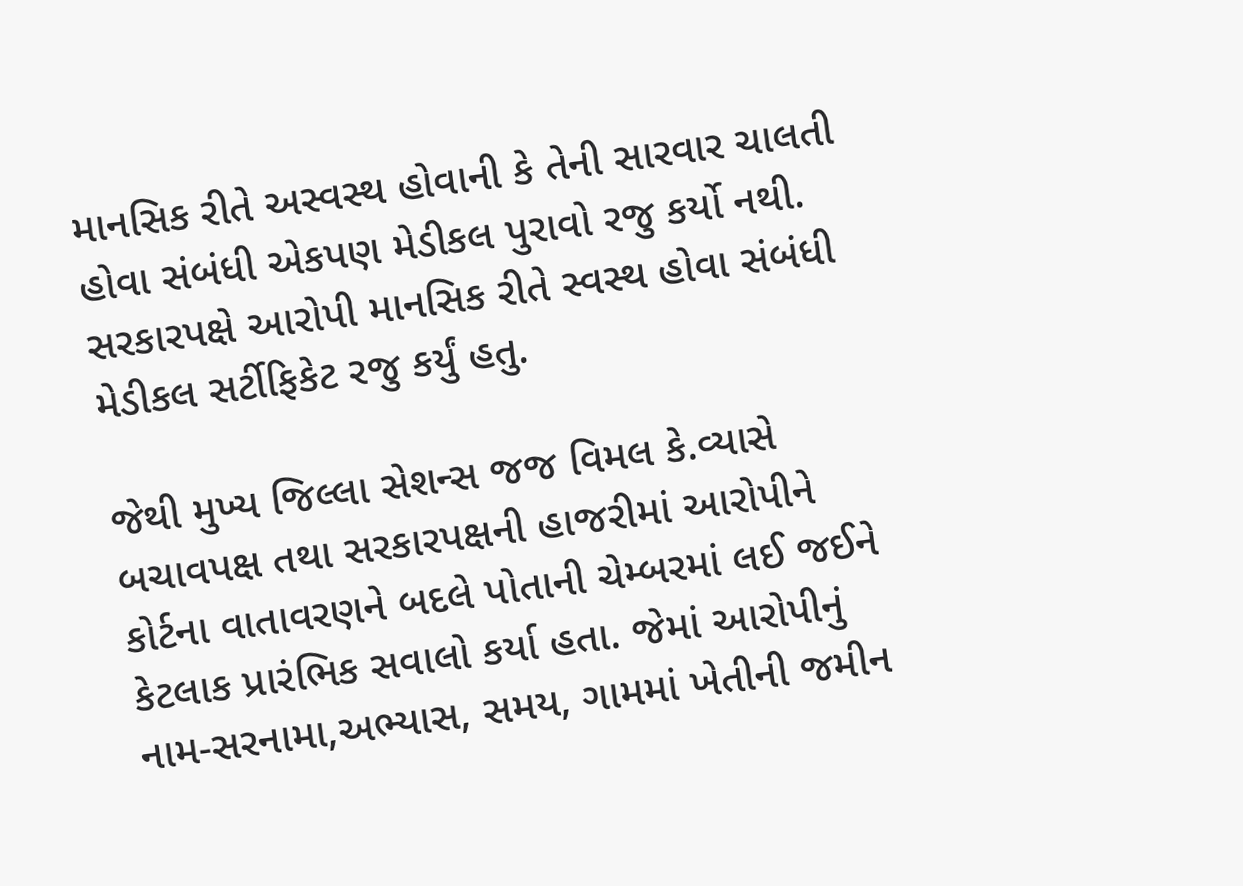માનસિક રીતે અસ્વસ્થ હોવાની કે તેની સારવાર ચાલતી હોવા સંબંધી એકપણ મેડીકલ પુરાવો રજુ કર્યો નથી. સરકારપક્ષે આરોપી માનસિક રીતે સ્વસ્થ હોવા સંબંધી મેડીકલ સર્ટીફિકેટ રજુ કર્યું હતુ.

જેથી મુખ્ય જિલ્લા સેશન્સ જજ વિમલ કે.વ્યાસે બચાવપક્ષ તથા સરકારપક્ષની હાજરીમાં આરોપીને કોર્ટના વાતાવરણને બદલે પોતાની ચેમ્બરમાં લઈ જઈને કેટલાક પ્રારંભિક સવાલો કર્યા હતા. જેમાં આરોપીનું નામ-સરનામા,અભ્યાસ, સમય, ગામમાં ખેતીની જમીન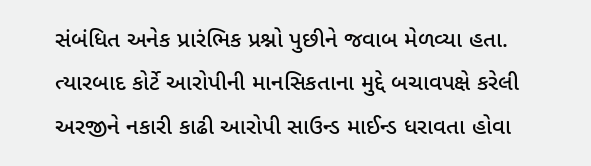સંબંધિત અનેક પ્રારંભિક પ્રશ્નો પુછીને જવાબ મેળવ્યા હતા. ત્યારબાદ કોર્ટે આરોપીની માનસિકતાના મુદ્દે બચાવપક્ષે કરેલી અરજીને નકારી કાઢી આરોપી સાઉન્ડ માઈન્ડ ધરાવતા હોવા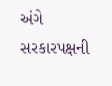અંગે સરકારપક્ષની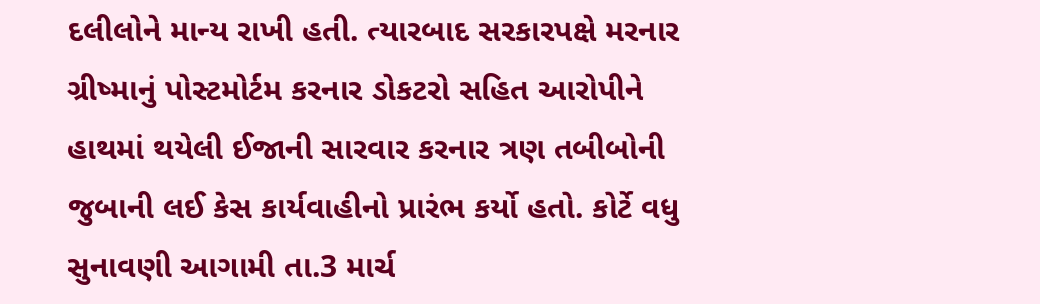દલીલોને માન્ય રાખી હતી. ત્યારબાદ સરકારપક્ષે મરનાર ગ્રીષ્માનું પોસ્ટમોર્ટમ કરનાર ડોકટરો સહિત આરોપીને હાથમાં થયેલી ઈજાની સારવાર કરનાર ત્રણ તબીબોની જુબાની લઈ કેસ કાર્યવાહીનો પ્રારંભ કર્યો હતો. કોર્ટે વધુ સુનાવણી આગામી તા.3 માર્ચ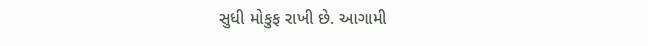સુધી મોકુફ રાખી છે. આગામી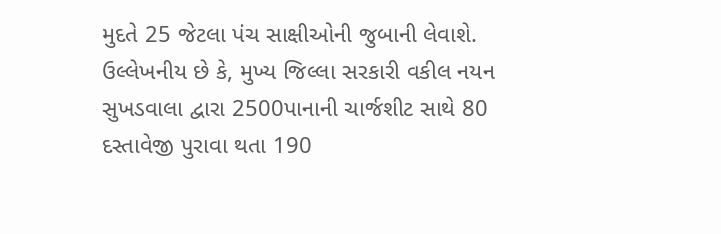મુદતે 25 જેટલા પંચ સાક્ષીઓની જુબાની લેવાશે. ઉલ્લેખનીય છે કે, મુખ્ય જિલ્લા સરકારી વકીલ નયન સુખડવાલા દ્વારા 2500પાનાની ચાર્જશીટ સાથે 80 દસ્તાવેજી પુરાવા થતા 190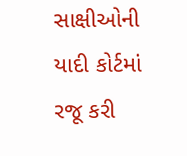સાક્ષીઓની યાદી કોર્ટમાં રજૂ કરી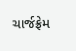ચાર્જફ્રેમ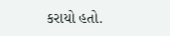કરાયો હતો.